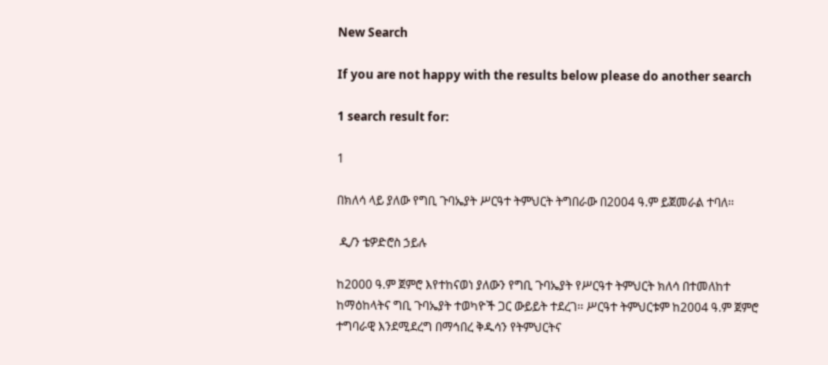New Search

If you are not happy with the results below please do another search

1 search result for:

1

በክለሳ ላይ ያለው የግቢ ጉባኤያት ሥርዓተ ትምህርት ትግበራው በ2004 ዓ.ም ይጀመራል ተባለ፡፡

 ዲ/ን ቴዎድሮስ ኃይሉ

ከ2000 ዓ.ም ጀምሮ እየተከናወነ ያለውን የግቢ ጉባኤያት የሥርዓተ ትምህርት ክለሳ በተመለከተ ከማዕከላትና ግቢ ጉባኤያት ተወካዮች ጋር ውይይት ተደረገ፡፡ ሥርዓተ ትምህርቱም ከ2004 ዓ.ም ጀምሮ ተግባራዊ እንደሚደረግ በማኅበረ ቅዱሳን የትምህርትና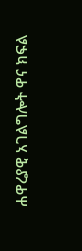ሐዋረያዊ አገልግሎት ዋና ክፍል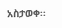አስታወቀ፡፡